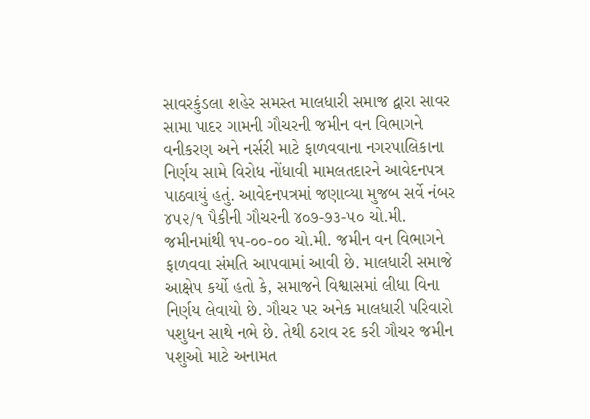સાવરકુંડલા શહેર સમસ્ત માલધારી સમાજ દ્વારા સાવર સામા પાદર ગામની ગૌચરની જમીન વન વિભાગને વનીકરણ અને નર્સરી માટે ફાળવવાના નગરપાલિકાના નિર્ણય સામે વિરોધ નોંધાવી મામલતદારને આવેદનપત્ર પાઠવાયું હતું. આવેદનપત્રમાં જણાવ્યા મુજબ સર્વે નંબર ૪૫૨/૧ પૈકીની ગૌચરની ૪૦૭-૭૩-૫૦ ચો.મી. જમીનમાંથી ૧૫-૦૦-૦૦ ચો.મી. જમીન વન વિભાગને ફાળવવા સંમતિ આપવામાં આવી છે. માલધારી સમાજે આક્ષેપ કર્યો હતો કે, સમાજને વિશ્વાસમાં લીધા વિના નિર્ણય લેવાયો છે. ગૌચર પર અનેક માલધારી પરિવારો પશુધન સાથે નભે છે. તેથી ઠરાવ રદ કરી ગૌચર જમીન પશુઓ માટે અનામત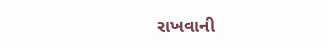રાખવાની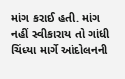માંગ કરાઈ હતી. માંગ નહીં સ્વીકારાય તો ગાંધી ચિંધ્યા માર્ગે આંદોલનની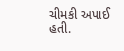ચીમકી અપાઈ હતી.